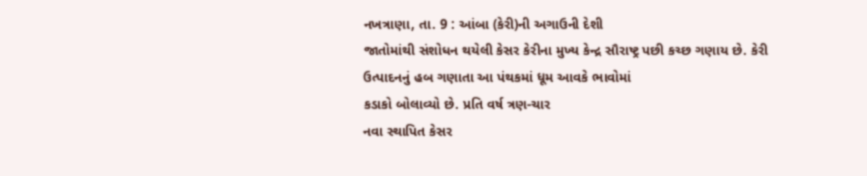નખત્રાણા, તા. 9 : આંબા (કેરી)ની અગાઉની દેશી
જાતોમાંથી સંશોધન થયેલી કેસર કેરીના મુખ્ય કેન્દ્ર સૌરાષ્ટ્ર પછી કચ્છ ગણાય છે. કેરી
ઉત્પાદનનું હબ ગણાતા આ પંથકમાં ધૂમ આવકે ભાવોમાં
કડાકો બોલાવ્યો છે. પ્રતિ વર્ષ ત્રણ-ચાર
નવા સ્થાપિત કેસર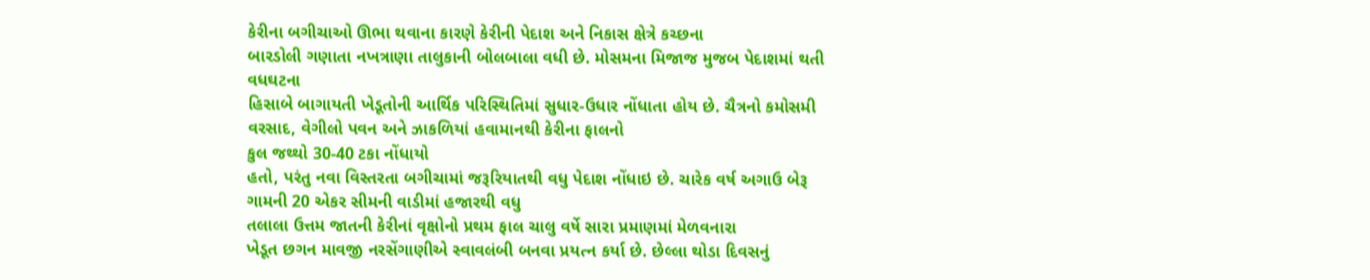કેરીના બગીચાઓ ઊભા થવાના કારણે કેરીની પેદાશ અને નિકાસ ક્ષેત્રે કચ્છના
બારડોલી ગણાતા નખત્રાણા તાલુકાની બોલબાલા વધી છે. મોસમના મિજાજ મુજબ પેદાશમાં થતી વધઘટના
હિસાબે બાગાયતી ખેડૂતોની આર્થિક પરિસ્થિતિમાં સુધાર-ઉધાર નોંધાતા હોય છે. ચૈત્રનો કમોસમી
વરસાદ, વેગીલો પવન અને ઝાકળિયાં હવામાનથી કેરીના ફાલનો
કુલ જથ્થો 30-40 ટકા નોંધાયો
હતો, પરંતુ નવા વિસ્તરતા બગીચામાં જરૂરિયાતથી વધુ પેદાશ નોંધાઇ છે. ચારેક વર્ષ અગાઉ બેરૂ ગામની 20 એકર સીમની વાડીમાં હજારથી વધુ
તલાલા ઉત્તમ જાતની કેરીનાં વૃક્ષોનો પ્રથમ ફાલ ચાલુ વર્ષે સારા પ્રમાણમાં મેળવનારા
ખેડૂત છગન માવજી નરસેંગાણીએ સ્વાવલંબી બનવા પ્રયત્ન કર્યા છે. છેલ્લા થોડા દિવસનું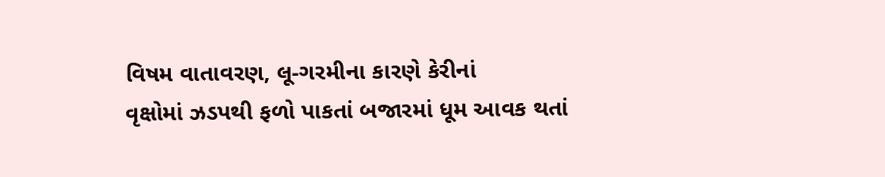વિષમ વાતાવરણ, લૂ-ગરમીના કારણે કેરીનાં
વૃક્ષોમાં ઝડપથી ફળો પાકતાં બજારમાં ધૂમ આવક થતાં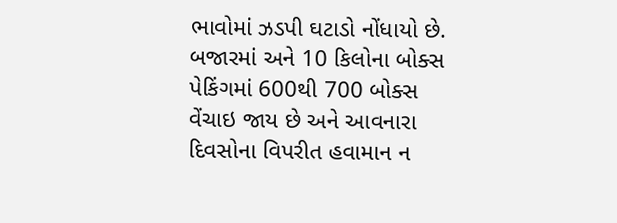ભાવોમાં ઝડપી ઘટાડો નોંધાયો છે. બજારમાં અને 10 કિલોના બોક્સ પેકિંગમાં 600થી 700 બોક્સ વેંચાઇ જાય છે અને આવનારા
દિવસોના વિપરીત હવામાન ન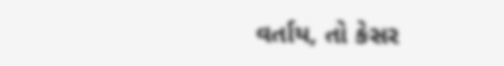વર્તાય, તો કેસર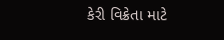કેરી વિક્રેતા માટે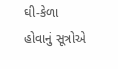ઘી-કેળા હોવાનું સૂત્રોએ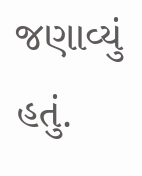જણાવ્યું હતું.